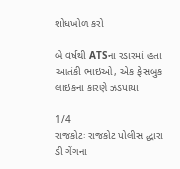શોધખોળ કરો

બે વર્ષથી ATSના રડારમાં હતા આતંકી ભાઇઓ, એક ફેસબુક લાઇકના કારણે ઝડપાયા

1/4
રાજકોટઃ રાજકોટ પોલીસ દ્ધારા ડી ગેંગના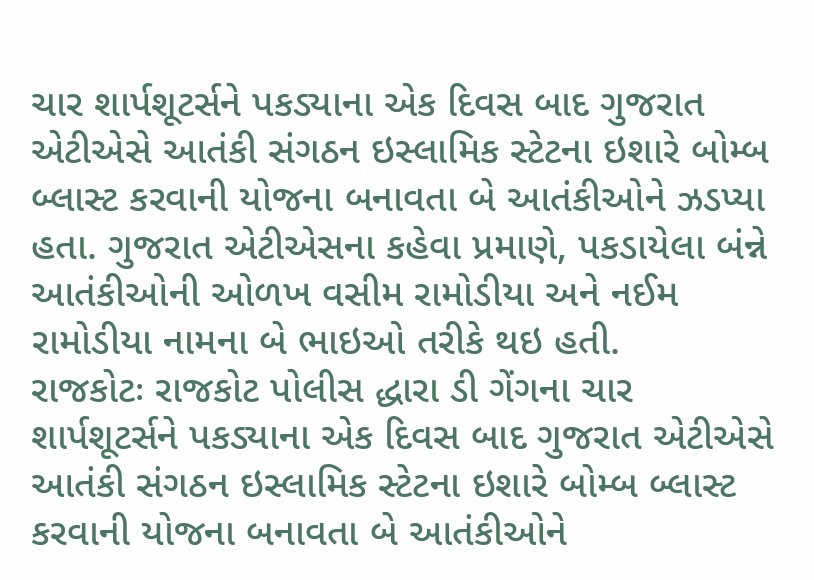ચાર શાર્પશૂટર્સને પકડ્યાના એક દિવસ બાદ ગુજરાત એટીએસે આતંકી સંગઠન ઇસ્લામિક સ્ટેટના ઇશારે બોમ્બ બ્લાસ્ટ કરવાની યોજના બનાવતા બે આતંકીઓને ઝડપ્યા હતા. ગુજરાત એટીએસના કહેવા પ્રમાણે, પકડાયેલા બંન્ને આતંકીઓની ઓળખ વસીમ રામોડીયા અને નઈમ રામોડીયા નામના બે ભાઇઓ તરીકે થઇ હતી.
રાજકોટઃ રાજકોટ પોલીસ દ્ધારા ડી ગેંગના ચાર શાર્પશૂટર્સને પકડ્યાના એક દિવસ બાદ ગુજરાત એટીએસે આતંકી સંગઠન ઇસ્લામિક સ્ટેટના ઇશારે બોમ્બ બ્લાસ્ટ કરવાની યોજના બનાવતા બે આતંકીઓને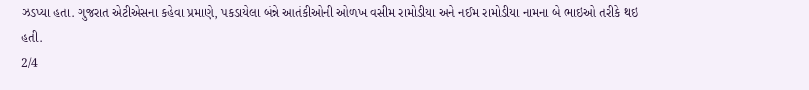ઝડપ્યા હતા. ગુજરાત એટીએસના કહેવા પ્રમાણે, પકડાયેલા બંન્ને આતંકીઓની ઓળખ વસીમ રામોડીયા અને નઈમ રામોડીયા નામના બે ભાઇઓ તરીકે થઇ હતી.
2/4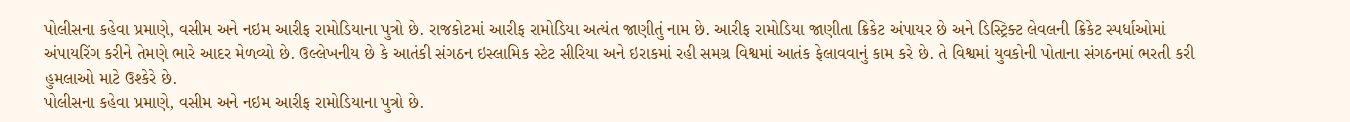પોલીસના કહેવા પ્રમાણે, વસીમ અને નઇમ આરીફ રામોડિયાના પુત્રો છે. રાજકોટમાં આરીફ રામોડિયા અત્યંત જાણીતું નામ છે. આરીફ રામોડિયા જાણીતા ક્રિકેટ અંપાયર છે અને ડિસ્ટ્રિક્ટ લેવલની ક્રિકેટ સ્પર્ધાઓમાં અંપાયરિંગ કરીને તેમણે ભારે આદર મેળવ્યો છે. ઉલ્લેખનીય છે કે આતંકી સંગઠન ઇસ્લામિક સ્ટેટ સીરિયા અને ઇરાકમાં રહી સમગ્ર વિશ્વમાં આતંક ફેલાવવાનું કામ કરે છે. તે વિશ્વમાં યુવકોની પોતાના સંગઠનમાં ભરતી કરી હુમલાઓ માટે ઉશ્કેરે છે.
પોલીસના કહેવા પ્રમાણે, વસીમ અને નઇમ આરીફ રામોડિયાના પુત્રો છે.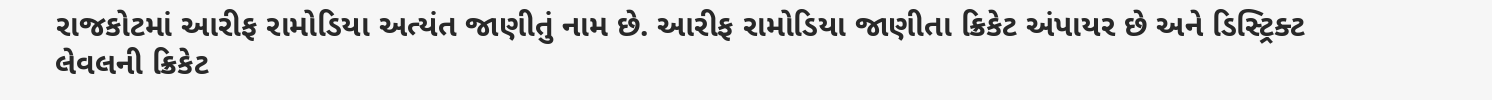રાજકોટમાં આરીફ રામોડિયા અત્યંત જાણીતું નામ છે. આરીફ રામોડિયા જાણીતા ક્રિકેટ અંપાયર છે અને ડિસ્ટ્રિક્ટ લેવલની ક્રિકેટ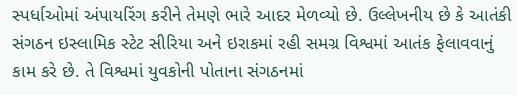સ્પર્ધાઓમાં અંપાયરિંગ કરીને તેમણે ભારે આદર મેળવ્યો છે. ઉલ્લેખનીય છે કે આતંકી સંગઠન ઇસ્લામિક સ્ટેટ સીરિયા અને ઇરાકમાં રહી સમગ્ર વિશ્વમાં આતંક ફેલાવવાનું કામ કરે છે. તે વિશ્વમાં યુવકોની પોતાના સંગઠનમાં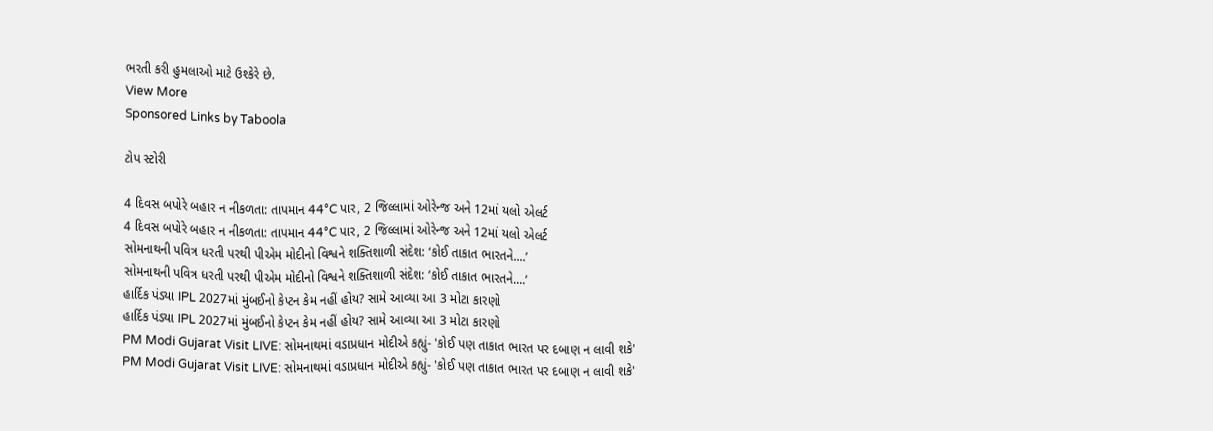ભરતી કરી હુમલાઓ માટે ઉશ્કેરે છે.
View More
Sponsored Links by Taboola

ટોપ સ્ટોરી

4 દિવસ બપોરે બહાર ન નીકળતા: તાપમાન 44°C પાર, 2 જિલ્લામાં ઓરેન્જ અને 12માં યલો એલર્ટ
4 દિવસ બપોરે બહાર ન નીકળતા: તાપમાન 44°C પાર, 2 જિલ્લામાં ઓરેન્જ અને 12માં યલો એલર્ટ
સોમનાથની પવિત્ર ધરતી પરથી પીએમ મોદીનો વિશ્વને શક્તિશાળી સંદેશ: ‘કોઈ તાકાત ભારતને....’
સોમનાથની પવિત્ર ધરતી પરથી પીએમ મોદીનો વિશ્વને શક્તિશાળી સંદેશ: ‘કોઈ તાકાત ભારતને....’
હાર્દિક પંડ્યા IPL 2027માં મુંબઈનો કેપ્ટન કેમ નહીં હોય? સામે આવ્યા આ 3 મોટા કારણો
હાર્દિક પંડ્યા IPL 2027માં મુંબઈનો કેપ્ટન કેમ નહીં હોય? સામે આવ્યા આ 3 મોટા કારણો
PM Modi Gujarat Visit LIVE: સોમનાથમાં વડાપ્રધાન મોદીએ કહ્યું- 'કોઈ પણ તાકાત ભારત પર દબાણ ન લાવી શકે'
PM Modi Gujarat Visit LIVE: સોમનાથમાં વડાપ્રધાન મોદીએ કહ્યું- 'કોઈ પણ તાકાત ભારત પર દબાણ ન લાવી શકે'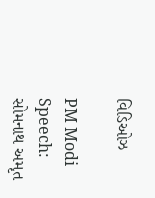વિડિઓઝ

PM Modi Speech: સોમનાથ અમૃત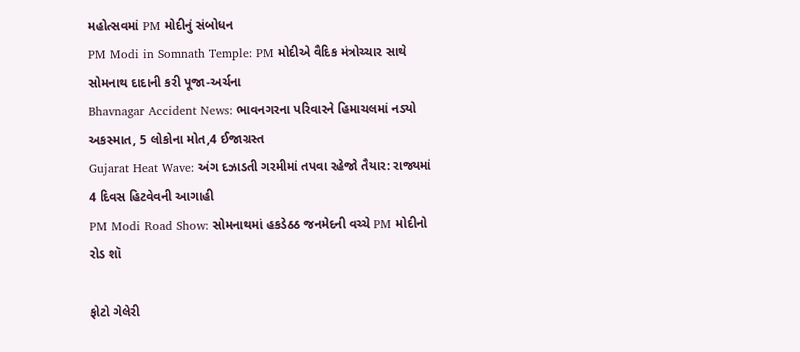મહોત્સવમાં PM મોદીનું સંબોધન
PM Modi in Somnath Temple: PM મોદીએ વૈદિક મંત્રોચ્ચાર સાથે સોમનાથ દાદાની કરી પૂજા-અર્ચના
Bhavnagar Accident News: ભાવનગરના પરિવારને હિમાચલમાં નડ્યો અકસ્માત, 5 લોકોના મોત,4 ઈજાગ્રસ્ત
Gujarat Heat Wave: અંગ દઝાડતી ગરમીમાં તપવા રહેજો તૈયાર: રાજ્યમાં 4 દિવસ હિટવેવની આગાહી
PM Modi Road Show: સોમનાથમાં હકડેઠઠ જનમેદની વચ્ચે PM મોદીનો રોડ શૉ

ફોટો ગેલેરી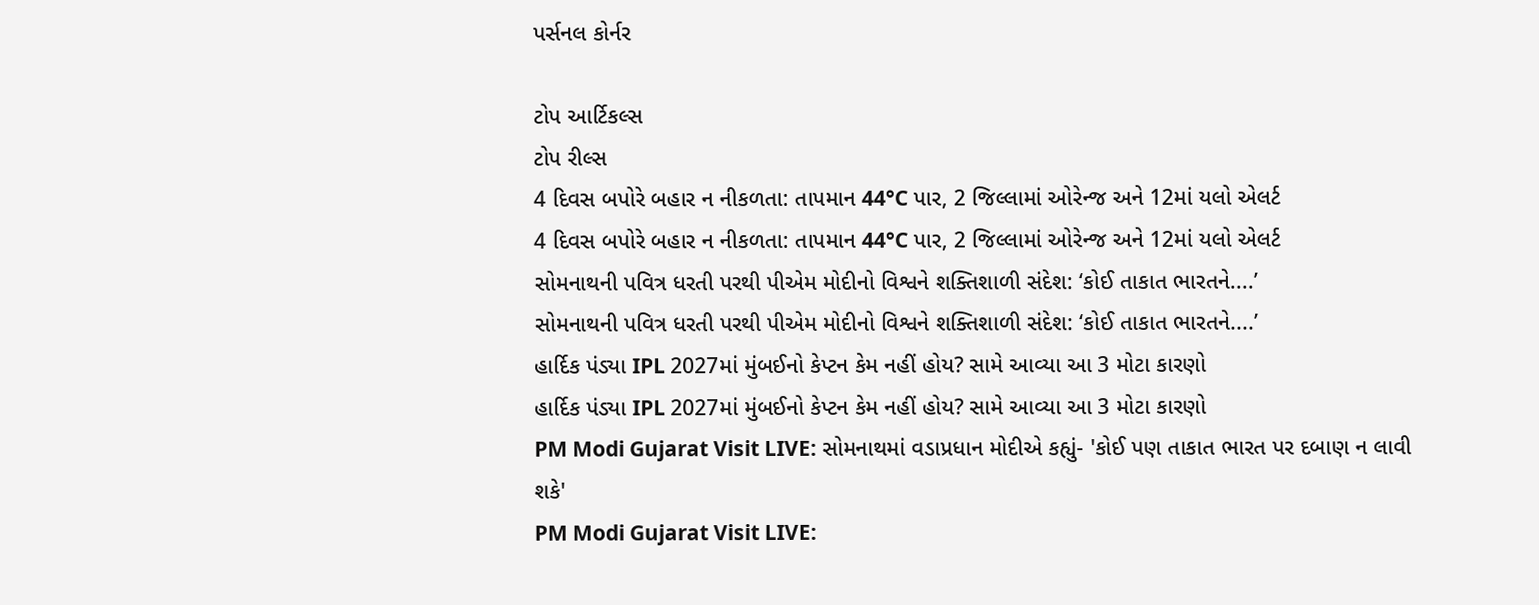પર્સનલ કોર્નર

ટોપ આર્ટિકલ્સ
ટોપ રીલ્સ
4 દિવસ બપોરે બહાર ન નીકળતા: તાપમાન 44°C પાર, 2 જિલ્લામાં ઓરેન્જ અને 12માં યલો એલર્ટ
4 દિવસ બપોરે બહાર ન નીકળતા: તાપમાન 44°C પાર, 2 જિલ્લામાં ઓરેન્જ અને 12માં યલો એલર્ટ
સોમનાથની પવિત્ર ધરતી પરથી પીએમ મોદીનો વિશ્વને શક્તિશાળી સંદેશ: ‘કોઈ તાકાત ભારતને....’
સોમનાથની પવિત્ર ધરતી પરથી પીએમ મોદીનો વિશ્વને શક્તિશાળી સંદેશ: ‘કોઈ તાકાત ભારતને....’
હાર્દિક પંડ્યા IPL 2027માં મુંબઈનો કેપ્ટન કેમ નહીં હોય? સામે આવ્યા આ 3 મોટા કારણો
હાર્દિક પંડ્યા IPL 2027માં મુંબઈનો કેપ્ટન કેમ નહીં હોય? સામે આવ્યા આ 3 મોટા કારણો
PM Modi Gujarat Visit LIVE: સોમનાથમાં વડાપ્રધાન મોદીએ કહ્યું- 'કોઈ પણ તાકાત ભારત પર દબાણ ન લાવી શકે'
PM Modi Gujarat Visit LIVE: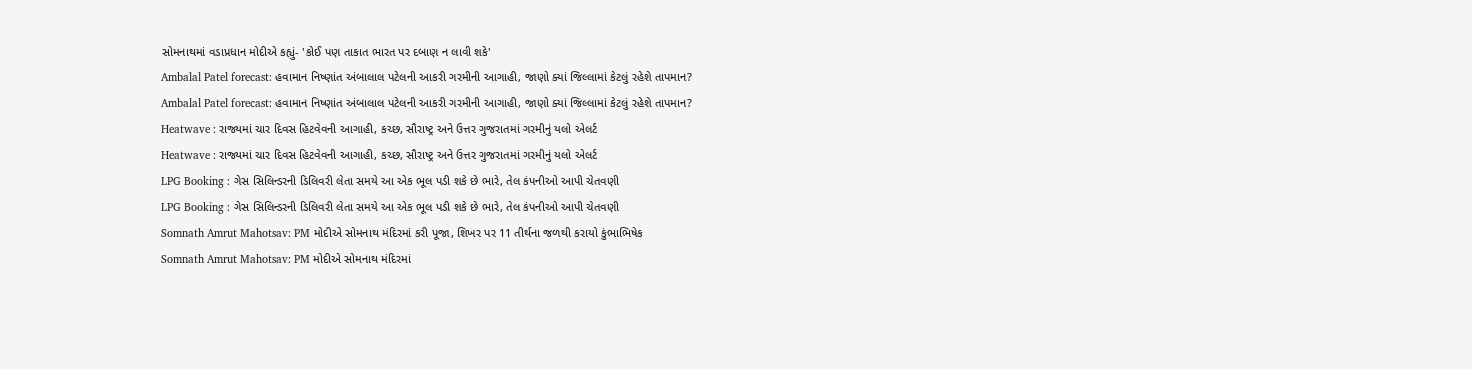સોમનાથમાં વડાપ્રધાન મોદીએ કહ્યું- 'કોઈ પણ તાકાત ભારત પર દબાણ ન લાવી શકે'
Ambalal Patel forecast: હવામાન નિષ્ણાંત અંબાલાલ પટેલની આકરી ગરમીની આગાહી, જાણો ક્યાં જિલ્લામાં કેટલું રહેશે તાપમાન?
Ambalal Patel forecast: હવામાન નિષ્ણાંત અંબાલાલ પટેલની આકરી ગરમીની આગાહી, જાણો ક્યાં જિલ્લામાં કેટલું રહેશે તાપમાન?
Heatwave : રાજ્યમાં ચાર દિવસ હિટવેવની આગાહી, કચ્છ, સૌરાષ્ટ્ર અને ઉત્તર ગુજરાતમાં ગરમીનું યલો એલર્ટ
Heatwave : રાજ્યમાં ચાર દિવસ હિટવેવની આગાહી, કચ્છ, સૌરાષ્ટ્ર અને ઉત્તર ગુજરાતમાં ગરમીનું યલો એલર્ટ
LPG Booking : ગેસ સિલિન્ડરની ડિલિવરી લેતા સમયે આ એક ભૂલ પડી શકે છે ભારે, તેલ કંપનીઓ આપી ચેતવણી
LPG Booking : ગેસ સિલિન્ડરની ડિલિવરી લેતા સમયે આ એક ભૂલ પડી શકે છે ભારે, તેલ કંપનીઓ આપી ચેતવણી
Somnath Amrut Mahotsav: PM મોદીએ સોમનાથ મંદિરમાં કરી પૂજા, શિખર પર 11 તીર્થના જળથી કરાયો કુંભાભિષેક
Somnath Amrut Mahotsav: PM મોદીએ સોમનાથ મંદિરમાં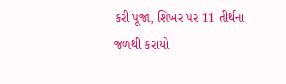કરી પૂજા, શિખર પર 11 તીર્થના જળથી કરાયો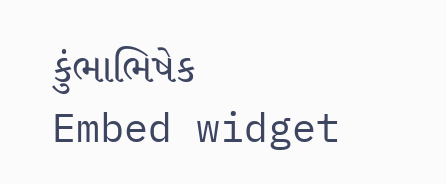કુંભાભિષેક
Embed widget